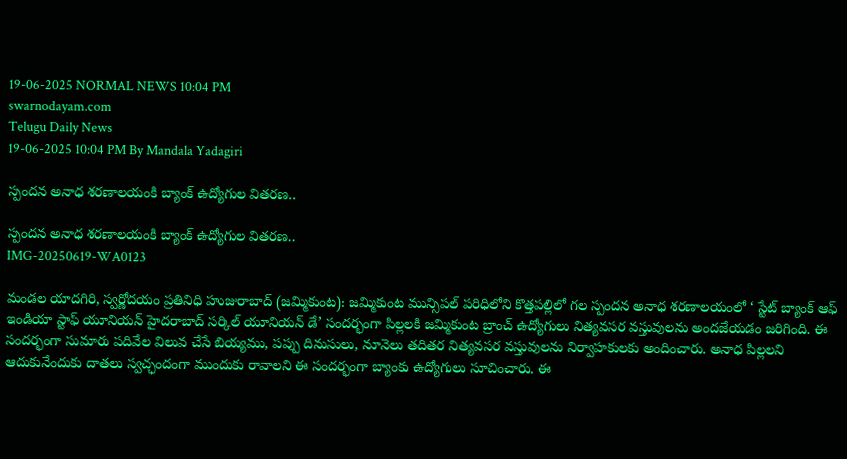19-06-2025 NORMAL NEWS 10:04 PM
swarnodayam.com
Telugu Daily News
19-06-2025 10:04 PM By Mandala Yadagiri

స్పందన అనాధ శరణాలయంకి బ్యాంక్ ఉద్యోగుల వితరణ..

స్పందన అనాధ శరణాలయంకి బ్యాంక్ ఉద్యోగుల వితరణ..
IMG-20250619-WA0123

మండల యాదగిరి, స్వర్ణోదయం ప్రతినిధి హుజురాబాద్ (జమ్మికుంట): జమ్మికుంట మున్సిపల్ పరిధిలోని కొత్తపల్లిలో గల స్పందన అనాధ శరణాలయంలో ‘ స్టేట్ బ్యాంక్ ఆఫ్ ఇండియా స్టాఫ్ యూనియన్ హైదరాబాద్ సర్కిల్ యూనియన్ డే’ సందర్భంగా పిల్లలకి జమ్మికుంట బ్రాంచ్ ఉద్యోగులు నిత్యవసర వస్తువులను అందజేయడం జరిగింది. ఈ సందర్భంగా సుమారు పదివేల విలువ చేసే బియ్యము, పప్పు దినుసులు, నూనెలు తదితర నిత్యవసర వస్తువులను నిర్వాహకులకు అందించారు. అనాధ పిల్లలని ఆదుకునేందుకు దాతలు స్వచ్ఛందంగా ముందుకు రావాలని ఈ సందర్భంగా బ్యాంకు ఉద్యోగులు సూచించారు. ఈ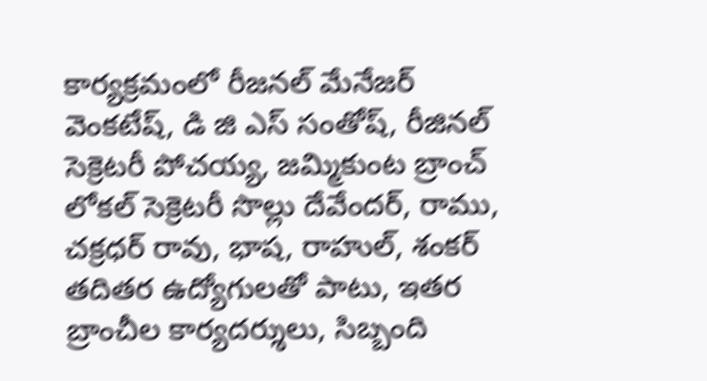కార్యక్రమంలో రీజనల్ మేనేజర్ వెంకటేష్, డి జి ఎస్ సంతోష్, రీజినల్ సెక్రెటరీ పోచయ్య, జమ్మికుంట బ్రాంచ్ లోకల్ సెక్రెటరీ సొల్లు దేవేందర్, రాము, చక్రధర్ రావు, భాష, రాహుల్, శంకర్ తదితర ఉద్యోగులతో పాటు, ఇతర బ్రాంచీల కార్యదర్శులు, సిబ్బంది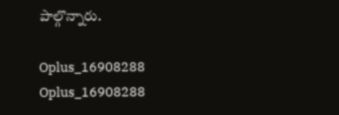పాల్గొన్నారు.

Oplus_16908288
Oplus_16908288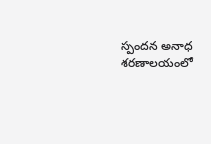స్పందన అనాధ శరణాలయంలో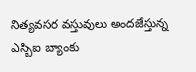నిత్యవసర వస్తువులు అందజేస్తున్న ఎస్బిఐ బ్యాంకు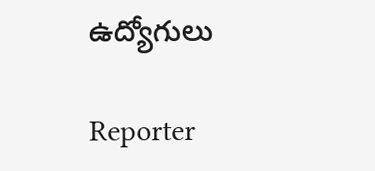ఉద్యోగులు

Reporter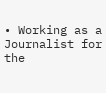• Working as a Journalist for the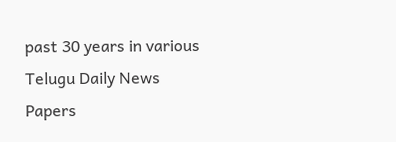past 30 years in various Telugu Daily News Papers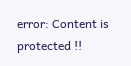error: Content is protected !!